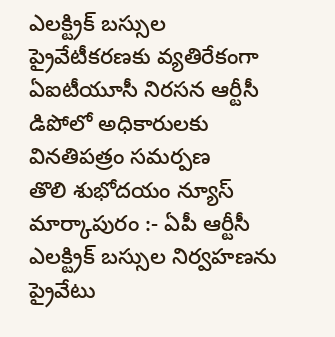ఎలక్ట్రిక్ బస్సుల ప్రైవేటీకరణకు వ్యతిరేకంగా ఏఐటీయూసీ నిరసన ఆర్టీసీ డిపోలో అధికారులకు వినతిపత్రం సమర్పణ
తొలి శుభోదయం న్యూస్ మార్కాపురం :- ఏపీ ఆర్టీసీ ఎలక్ట్రిక్ బస్సుల నిర్వహణను ప్రైవేటు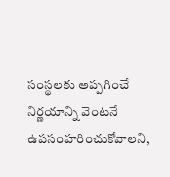సంస్థలకు అప్పగించే నిర్ణయాన్ని వెంటనే ఉపసంహరించుకోవాలని,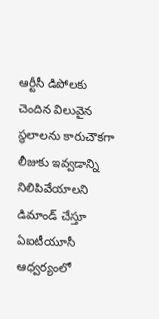ఆర్టీసీ డిపోలకు చెందిన విలువైన స్థలాలను కారుచౌకగా లీజుకు ఇవ్వడాన్ని నిలిపివేయాలని డిమాండ్ చేస్తూ ఏఐటీయూసీ ఆధ్వర్యంలో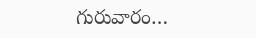గురువారం…